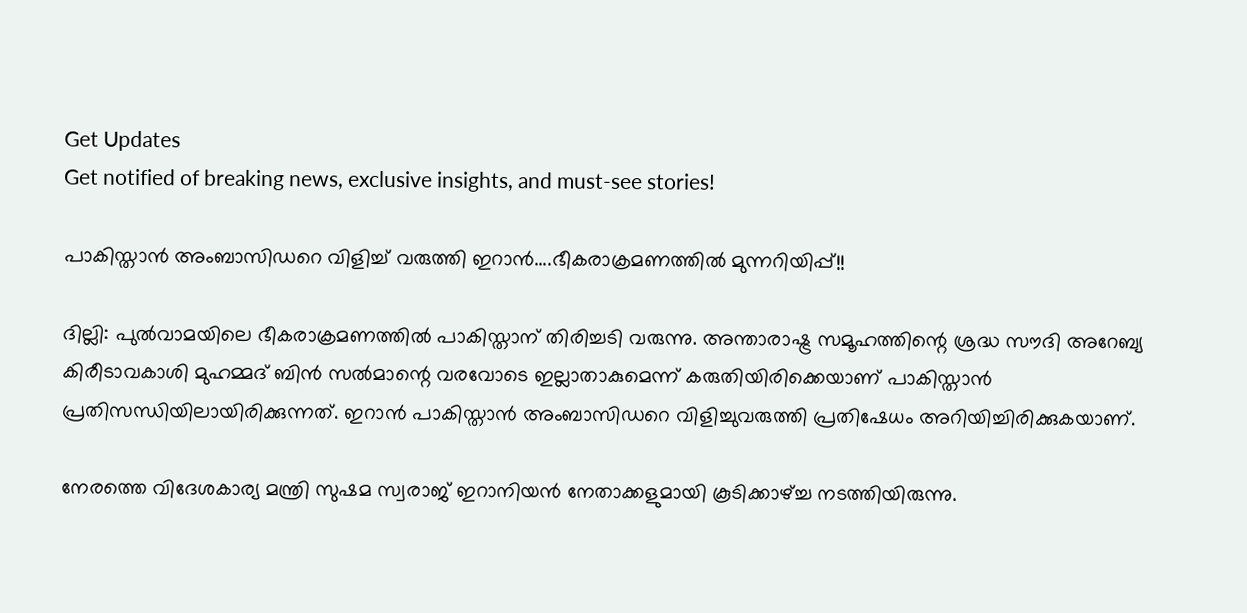Get Updates
Get notified of breaking news, exclusive insights, and must-see stories!

പാകിസ്താന്‍ അംബാസിഡറെ വിളിച്ച് വരുത്തി ഇറാന്‍....ഭീകരാക്രമണത്തില്‍ മുന്നറിയിപ്പ്!!

ദില്ലി: പുല്‍വാമയിലെ ഭീകരാക്രമണത്തില്‍ പാകിസ്താന് തിരിച്ചടി വരുന്നു. അന്താരാഷ്ട്ര സമൂഹത്തിന്റെ ശ്രദ്ധ സൗദി അറേബ്യ കിരീടാവകാശി മുഹമ്മദ് ബിന്‍ സല്‍മാന്റെ വരവോടെ ഇല്ലാതാകുമെന്ന് കരുതിയിരിക്കെയാണ് പാകിസ്താന്‍ പ്രതിസന്ധിയിലായിരിക്കുന്നത്. ഇറാന്‍ പാകിസ്താന്‍ അംബാസിഡറെ വിളിച്ചുവരുത്തി പ്രതിഷേധം അറിയിച്ചിരിക്കുകയാണ്.

നേരത്തെ വിദേശകാര്യ മന്ത്രി സുഷമ സ്വരാജ് ഇറാനിയന്‍ നേതാക്കളുമായി കൂടിക്കാഴ്ച്ച നടത്തിയിരുന്നു.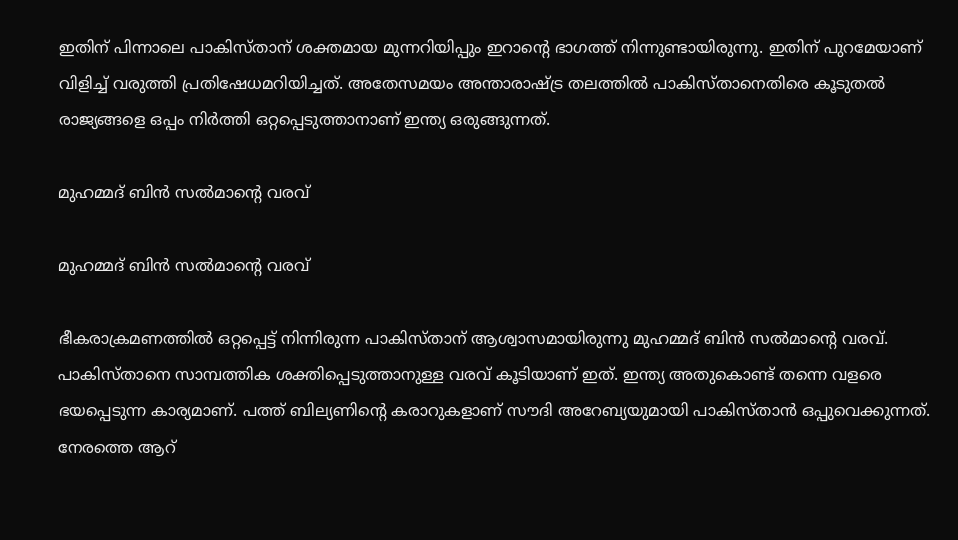ഇതിന് പിന്നാലെ പാകിസ്താന് ശക്തമായ മുന്നറിയിപ്പും ഇറാന്റെ ഭാഗത്ത് നിന്നുണ്ടായിരുന്നു. ഇതിന് പുറമേയാണ് വിളിച്ച് വരുത്തി പ്രതിഷേധമറിയിച്ചത്. അതേസമയം അന്താരാഷ്ട്ര തലത്തില്‍ പാകിസ്താനെതിരെ കൂടുതല്‍ രാജ്യങ്ങളെ ഒപ്പം നിര്‍ത്തി ഒറ്റപ്പെടുത്താനാണ് ഇന്ത്യ ഒരുങ്ങുന്നത്.

മുഹമ്മദ് ബിന്‍ സല്‍മാന്റെ വരവ്

മുഹമ്മദ് ബിന്‍ സല്‍മാന്റെ വരവ്

ഭീകരാക്രമണത്തില്‍ ഒറ്റപ്പെട്ട് നിന്നിരുന്ന പാകിസ്താന് ആശ്വാസമായിരുന്നു മുഹമ്മദ് ബിന്‍ സല്‍മാന്റെ വരവ്. പാകിസ്താനെ സാമ്പത്തിക ശക്തിപ്പെടുത്താനുള്ള വരവ് കൂടിയാണ് ഇത്. ഇന്ത്യ അതുകൊണ്ട് തന്നെ വളരെ ഭയപ്പെടുന്ന കാര്യമാണ്. പത്ത് ബില്യണിന്റെ കരാറുകളാണ് സൗദി അറേബ്യയുമായി പാകിസ്താന്‍ ഒപ്പുവെക്കുന്നത്. നേരത്തെ ആറ്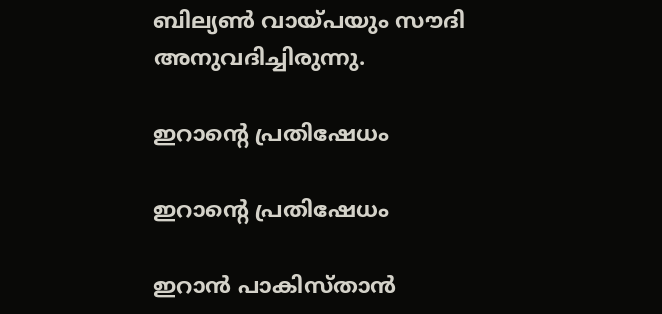ബില്യണ്‍ വായ്പയും സൗദി അനുവദിച്ചിരുന്നു.

ഇറാന്റെ പ്രതിഷേധം

ഇറാന്റെ പ്രതിഷേധം

ഇറാന്‍ പാകിസ്താന്‍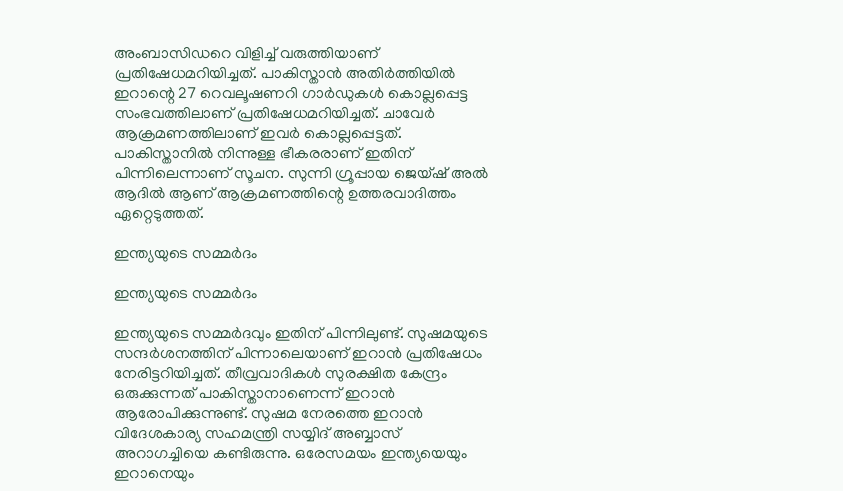അംബാസിഡറെ വിളിച്ച് വരുത്തിയാണ് പ്രതിഷേധമറിയിച്ചത്. പാകിസ്താന്‍ അതിര്‍ത്തിയില്‍ ഇറാന്റെ 27 റെവലൂഷണറി ഗാര്‍ഡുകള്‍ കൊല്ലപ്പെട്ട സംഭവത്തിലാണ് പ്രതിഷേധമറിയിച്ചത്. ചാവേര്‍ ആക്രമണത്തിലാണ് ഇവര്‍ കൊല്ലപ്പെട്ടത്. പാകിസ്താനില്‍ നിന്നുള്ള ഭീകരരാണ് ഇതിന് പിന്നിലെന്നാണ് സൂചന. സുന്നി ഗ്രൂപ്പായ ജെയ്ഷ് അല്‍ ആദില്‍ ആണ് ആക്രമണത്തിന്റെ ഉത്തരവാദിത്തം ഏറ്റെടുത്തത്.

ഇന്ത്യയുടെ സമ്മര്‍ദം

ഇന്ത്യയുടെ സമ്മര്‍ദം

ഇന്ത്യയുടെ സമ്മര്‍ദവും ഇതിന് പിന്നിലുണ്ട്. സുഷമയുടെ സന്ദര്‍ശനത്തിന് പിന്നാലെയാണ് ഇറാന്‍ പ്രതിഷേധം നേരിട്ടറിയിച്ചത്. തീവ്രവാദികള്‍ സുരക്ഷിത കേന്ദ്രം ഒരുക്കുന്നത് പാകിസ്താനാണെന്ന് ഇറാന്‍ ആരോപിക്കുന്നുണ്ട്. സുഷമ നേരത്തെ ഇറാന്‍ വിദേശകാര്യ സഹമന്ത്രി സയ്യിദ് അബ്ബാസ് അറാഗച്ചിയെ കണ്ടിരുന്നു. ഒരേസമയം ഇന്ത്യയെയും ഇറാനെയും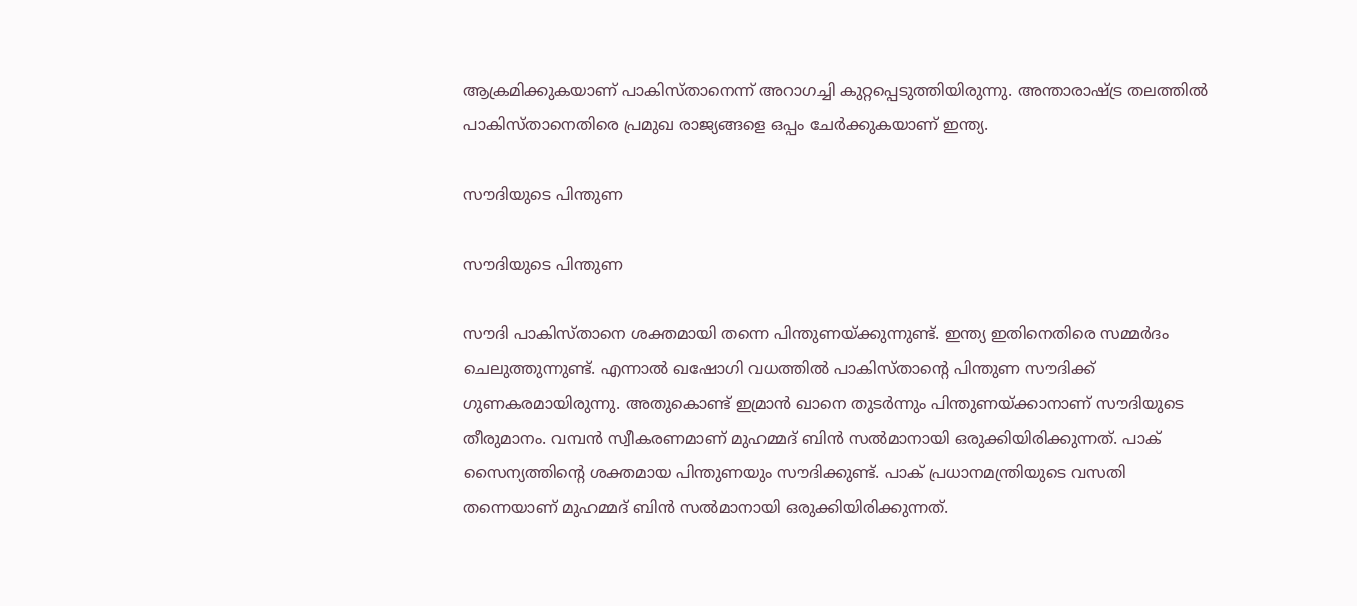ആക്രമിക്കുകയാണ് പാകിസ്താനെന്ന് അറാഗച്ചി കുറ്റപ്പെടുത്തിയിരുന്നു. അന്താരാഷ്ട്ര തലത്തില്‍ പാകിസ്താനെതിരെ പ്രമുഖ രാജ്യങ്ങളെ ഒപ്പം ചേര്‍ക്കുകയാണ് ഇന്ത്യ.

സൗദിയുടെ പിന്തുണ

സൗദിയുടെ പിന്തുണ

സൗദി പാകിസ്താനെ ശക്തമായി തന്നെ പിന്തുണയ്ക്കുന്നുണ്ട്. ഇന്ത്യ ഇതിനെതിരെ സമ്മര്‍ദം ചെലുത്തുന്നുണ്ട്. എന്നാല്‍ ഖഷോഗി വധത്തില്‍ പാകിസ്താന്റെ പിന്തുണ സൗദിക്ക് ഗുണകരമായിരുന്നു. അതുകൊണ്ട് ഇമ്രാന്‍ ഖാനെ തുടര്‍ന്നും പിന്തുണയ്ക്കാനാണ് സൗദിയുടെ തീരുമാനം. വമ്പന്‍ സ്വീകരണമാണ് മുഹമ്മദ് ബിന്‍ സല്‍മാനായി ഒരുക്കിയിരിക്കുന്നത്. പാക് സൈന്യത്തിന്റെ ശക്തമായ പിന്തുണയും സൗദിക്കുണ്ട്. പാക് പ്രധാനമന്ത്രിയുടെ വസതി തന്നെയാണ് മുഹമ്മദ് ബിന്‍ സല്‍മാനായി ഒരുക്കിയിരിക്കുന്നത്.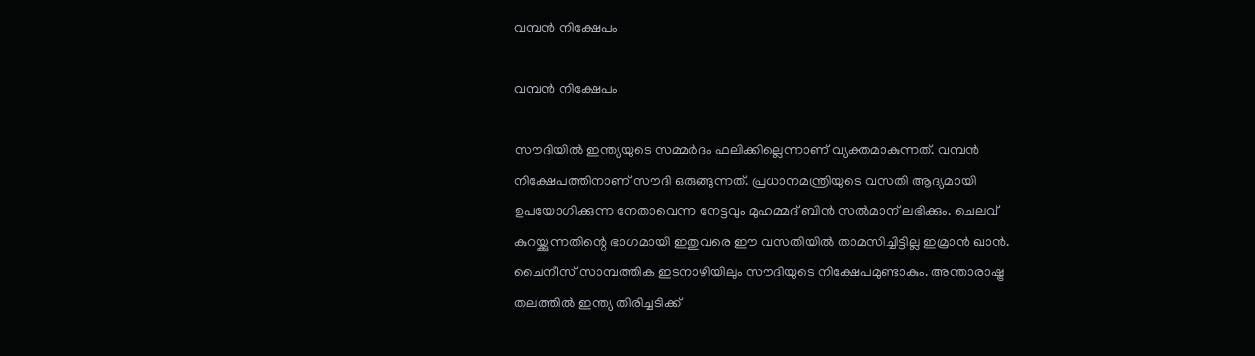വമ്പന്‍ നിക്ഷേപം

വമ്പന്‍ നിക്ഷേപം

സൗദിയില്‍ ഇന്ത്യയുടെ സമ്മര്‍ദം ഫലിക്കില്ലെന്നാണ് വ്യക്തമാകുന്നത്. വമ്പന്‍ നിക്ഷേപത്തിനാണ് സൗദി ഒരുങ്ങുന്നത്. പ്രധാനമന്ത്രിയുടെ വസതി ആദ്യമായി ഉപയോഗിക്കുന്ന നേതാവെന്ന നേട്ടവും മുഹമ്മദ് ബിന്‍ സല്‍മാന് ലഭിക്കും. ചെലവ് കുറയ്ക്കുന്നതിന്റെ ഭാഗമായി ഇതുവരെ ഈ വസതിയില്‍ താമസിച്ചിട്ടില്ല ഇമ്രാന്‍ ഖാന്‍. ചൈനീസ് സാമ്പത്തിക ഇടനാഴിയിലും സൗദിയുടെ നിക്ഷേപമുണ്ടാകും. അന്താരാഷ്ട്ര തലത്തില്‍ ഇന്ത്യ തിരിച്ചടിക്ക്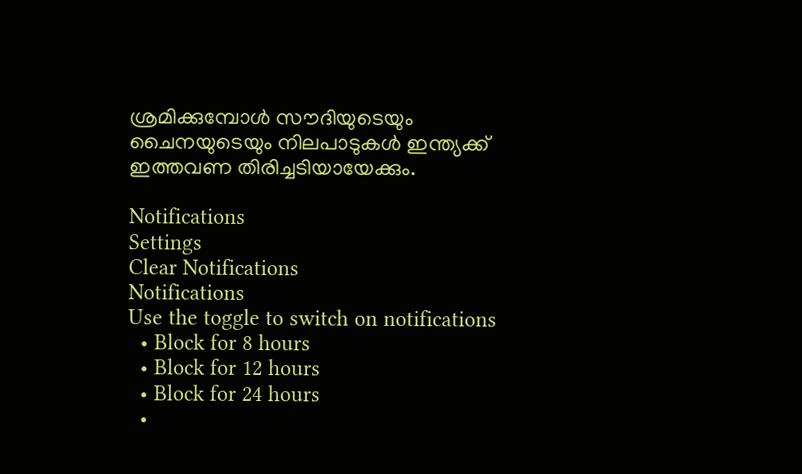ശ്രമിക്കുമ്പോള്‍ സൗദിയുടെയും ചൈനയുടെയും നിലപാടുകള്‍ ഇന്ത്യക്ക് ഇത്തവണ തിരിച്ചടിയായേക്കും.

Notifications
Settings
Clear Notifications
Notifications
Use the toggle to switch on notifications
  • Block for 8 hours
  • Block for 12 hours
  • Block for 24 hours
  •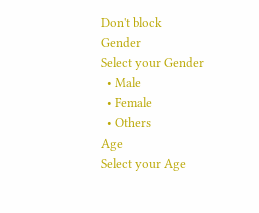Don't block
Gender
Select your Gender
  • Male
  • Female
  • Others
Age
Select your Age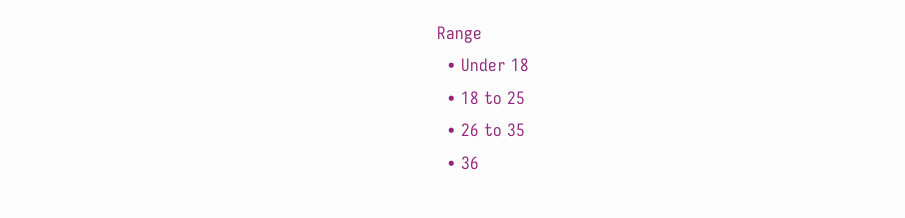Range
  • Under 18
  • 18 to 25
  • 26 to 35
  • 36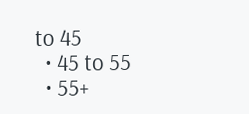to 45
  • 45 to 55
  • 55+